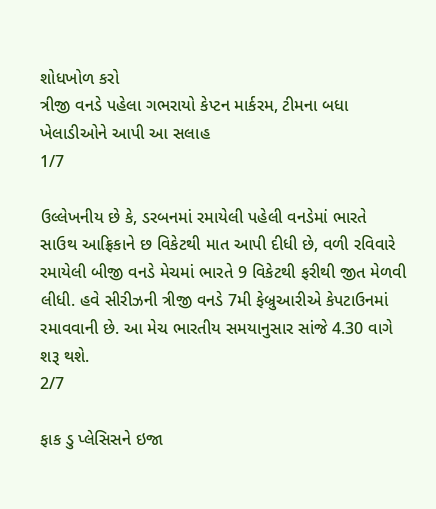શોધખોળ કરો
ત્રીજી વનડે પહેલા ગભરાયો કેપ્ટન માર્કરમ, ટીમના બધા ખેલાડીઓને આપી આ સલાહ
1/7

ઉલ્લેખનીય છે કે, ડરબનમાં રમાયેલી પહેલી વનડેમાં ભારતે સાઉથ આફ્રિકાને છ વિકેટથી માત આપી દીધી છે, વળી રવિવારે રમાયેલી બીજી વનડે મેચમાં ભારતે 9 વિકેટથી ફરીથી જીત મેળવી લીધી. હવે સીરીઝની ત્રીજી વનડે 7મી ફેબ્રુઆરીએ કેપટાઉનમાં રમાવવાની છે. આ મેચ ભારતીય સમયાનુસાર સાંજે 4.30 વાગે શરૂ થશે.
2/7

ફાક ડુ પ્લેસિસને ઇજા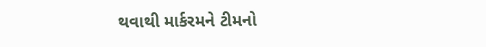થવાથી માર્કરમને ટીમનો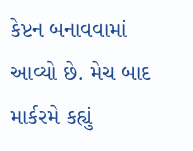કેપ્ટન બનાવવામાં આવ્યો છે. મેચ બાદ માર્કરમે કહ્યું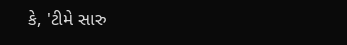કે, 'ટીમે સારુ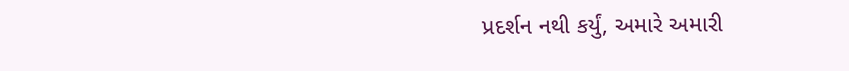પ્રદર્શન નથી કર્યું, અમારે અમારી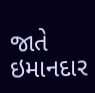જાતે ઇમાનદાર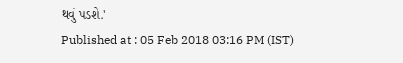થવું પડશે.'
Published at : 05 Feb 2018 03:16 PM (IST)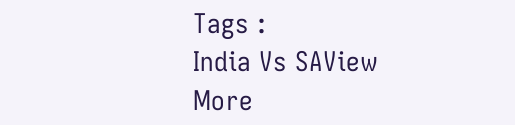Tags :
India Vs SAView More